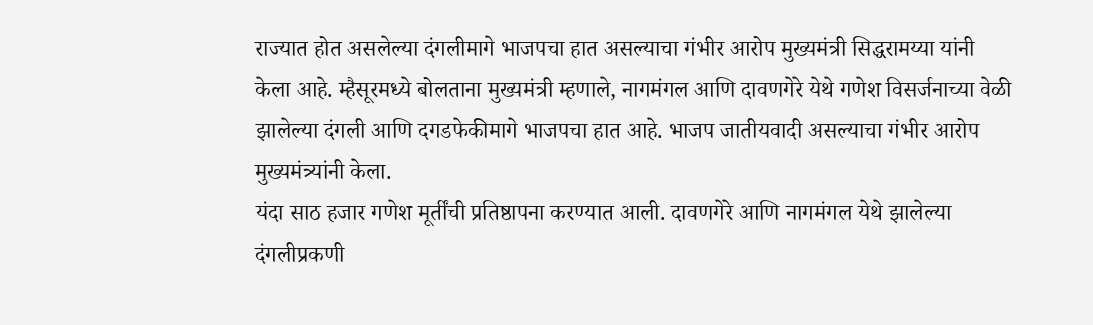राज्यात होत असलेल्या दंगलीमागे भाजपचा हात असल्याचा गंभीर आरोप मुख्यमंत्री सिद्धरामय्या यांनी केला आहे. म्हैसूरमध्ये बोलताना मुख्यमंत्री म्हणाले, नागमंगल आणि दावणगेरे येथे गणेश विसर्जनाच्या वेळी झालेल्या दंगली आणि दगडफेकीमागे भाजपचा हात आहे. भाजप जातीयवादी असल्याचा गंभीर आरोप मुख्यमंत्र्यांनी केला.
यंदा साठ हजार गणेश मूर्तींची प्रतिष्ठापना करण्यात आली. दावणगेरे आणि नागमंगल येथे झालेल्या दंगलीप्रकणी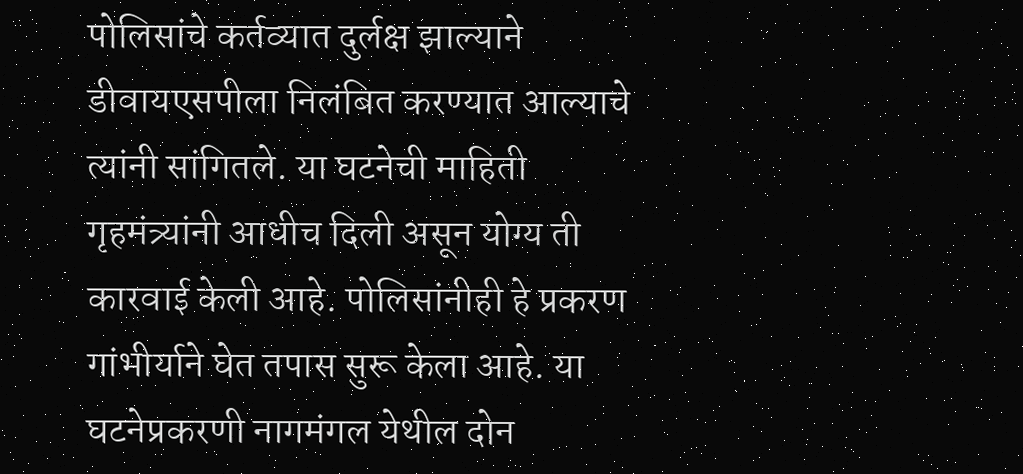पोलिसांचे कर्तव्यात दुर्लक्ष झाल्याने डीवायएसपीला निलंबित करण्यात आल्याचे त्यांनी सांगितले. या घटनेची माहिती गृहमंत्र्यांनी आधीच दिली असून योग्य ती कारवाई केली आहे. पोलिसांनीही हे प्रकरण गांभीर्याने घेत तपास सुरू केला आहे. या घटनेप्रकरणी नागमंगल येथील दोन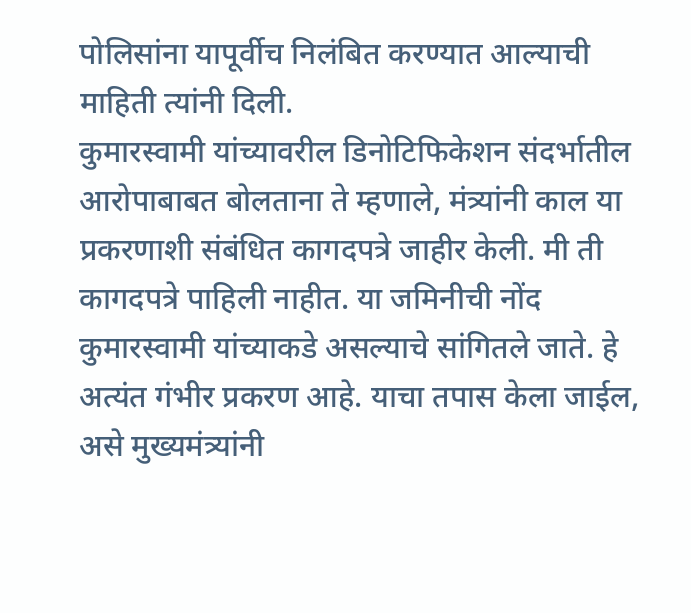पोलिसांना यापूर्वीच निलंबित करण्यात आल्याची माहिती त्यांनी दिली.
कुमारस्वामी यांच्यावरील डिनोटिफिकेशन संदर्भातील आरोपाबाबत बोलताना ते म्हणाले, मंत्र्यांनी काल या प्रकरणाशी संबंधित कागदपत्रे जाहीर केली. मी ती कागदपत्रे पाहिली नाहीत. या जमिनीची नोंद कुमारस्वामी यांच्याकडे असल्याचे सांगितले जाते. हे अत्यंत गंभीर प्रकरण आहे. याचा तपास केला जाईल, असे मुख्यमंत्र्यांनी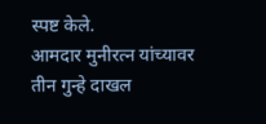स्पष्ट केले.
आमदार मुनीरत्न यांच्यावर तीन गुन्हे दाखल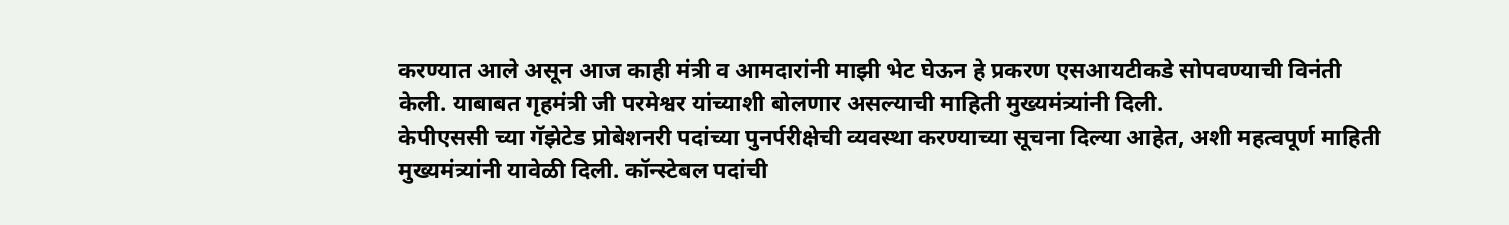करण्यात आले असून आज काही मंत्री व आमदारांनी माझी भेट घेऊन हे प्रकरण एसआयटीकडे सोपवण्याची विनंती केली. याबाबत गृहमंत्री जी परमेश्वर यांच्याशी बोलणार असल्याची माहिती मुख्यमंत्र्यांनी दिली.
केपीएससी च्या गॅझेटेड प्रोबेशनरी पदांच्या पुनर्परीक्षेची व्यवस्था करण्याच्या सूचना दिल्या आहेत, अशी महत्वपूर्ण माहिती मुख्यमंत्र्यांनी यावेळी दिली. कॉन्स्टेबल पदांची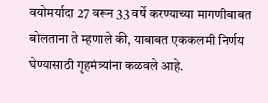वयोमर्यादा 27 वरून 33 वर्षे करण्याच्या मागणीबाबत बोलताना ते म्हणाले की, याबाबत एककलमी निर्णय घेण्यासाठी गृहमंत्र्यांना कळवले आहे.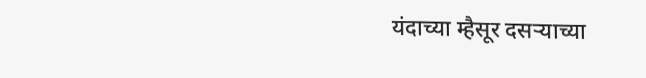यंदाच्या म्हैसूर दसऱ्याच्या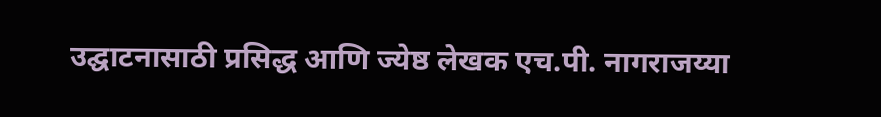उद्घाटनासाठी प्रसिद्ध आणि ज्येष्ठ लेखक एच.पी. नागराजय्या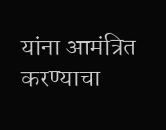यांना आमंत्रित करण्याचा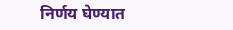निर्णय घेण्यात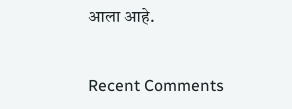आला आहे.


Recent Comments